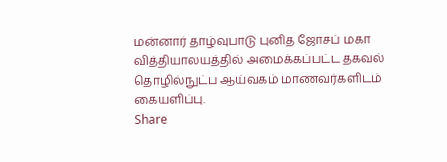மன்னார் தாழ்வுபாடு புனித ஜோசப் மகா வித்தியாலயத்தில் அமைக்கப்பட்ட தகவல் தொழில்நுட்ப ஆய்வகம் மாணவர்களிடம் கையளிப்பு.
Share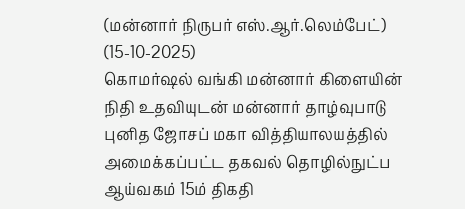(மன்னார் நிருபர் எஸ்.ஆர்.லெம்பேட்)
(15-10-2025)
கொமர்ஷல் வங்கி மன்னார் கிளையின் நிதி உதவியுடன் மன்னார் தாழ்வுபாடு புனித ஜோசப் மகா வித்தியாலயத்தில் அமைக்கப்பட்ட தகவல் தொழில்நுட்ப ஆய்வகம் 15ம் திகதி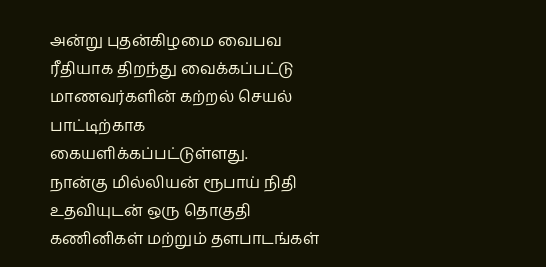அன்று புதன்கிழமை வைபவ ரீதியாக திறந்து வைக்கப்பட்டு மாணவர்களின் கற்றல் செயல் பாட்டிற்காக கையளிக்கப்பட்டுள்ளது.
நான்கு மில்லியன் ரூபாய் நிதி உதவியுடன் ஒரு தொகுதி கணினிகள் மற்றும் தளபாடங்கள்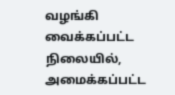வழங்கி வைக்கப்பட்ட நிலையில், அமைக்கப்பட்ட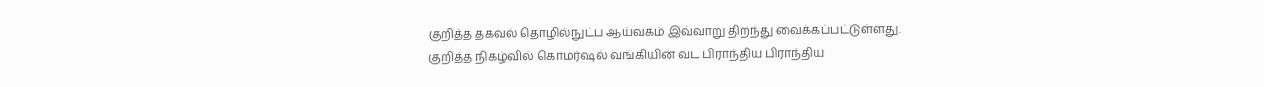குறித்த தகவல் தொழில்நுட்ப ஆய்வகம் இவ்வாறு திறந்து வைக்கப்பட்டுள்ளது.
குறித்த நிகழ்வில் கொமர்ஷல் வங்கியின் வட பிராந்திய பிராந்திய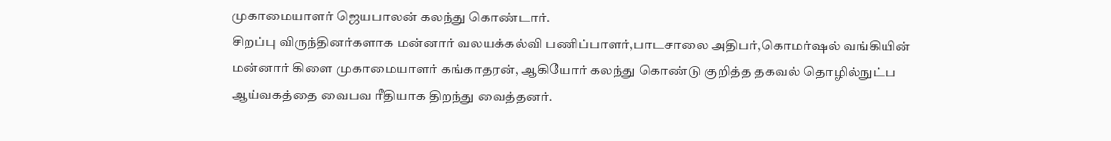முகாமையாளர் ஜெயபாலன் கலந்து கொண்டார்.
சிறப்பு விருந்தினர்களாக மன்னார் வலயக்கல்வி பணிப்பாளர்,பாடசாலை அதிபர்,கொமர்ஷல் வங்கியின் மன்னார் கிளை முகாமையாளர் கங்காதரன், ஆகியோர் கலந்து கொண்டு குறித்த தகவல் தொழில்நுட்ப ஆய்வகத்தை வைபவ ரீதியாக திறந்து வைத்தனர்.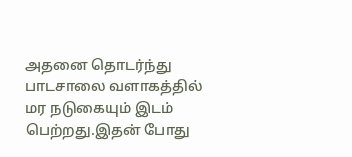அதனை தொடர்ந்து பாடசாலை வளாகத்தில் மர நடுகையும் இடம் பெற்றது.இதன் போது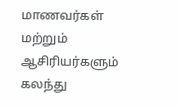மாணவர்கள் மற்றும் ஆசிரியர்களும் கலந்து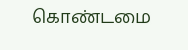கொண்டமை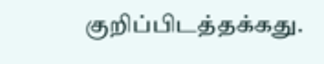குறிப்பிடத்தக்கது.